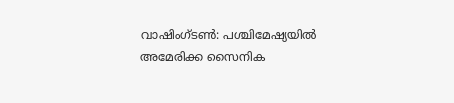വാഷിംഗ്ടൺ: പശ്ചിമേഷ്യയിൽ അമേരിക്ക സൈനിക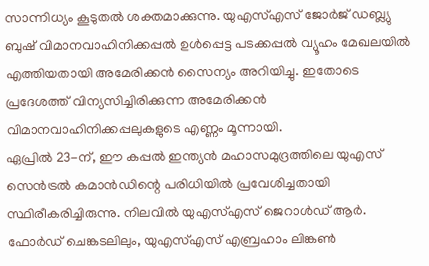സാന്നിധ്യം കൂടുതൽ ശക്തമാക്കുന്നു. യുഎസ്എസ് ജോർജ് ഡബ്ല്യു ബുഷ് വിമാനവാഹിനിക്കപ്പൽ ഉൾപ്പെട്ട പടക്കപ്പൽ വ്യൂഹം മേഖലയിൽ എത്തിയതായി അമേരിക്കൻ സൈന്യം അറിയിച്ചു. ഇതോടെ പ്രദേശത്ത് വിന്യസിച്ചിരിക്കുന്ന അമേരിക്കൻ വിമാനവാഹിനിക്കപ്പലുകളുടെ എണ്ണം മൂന്നായി.
ഏപ്രിൽ 23-ന്, ഈ കപ്പൽ ഇന്ത്യൻ മഹാസമുദ്രത്തിലെ യുഎസ് സെൻട്രൽ കമാൻഡിന്റെ പരിധിയിൽ പ്രവേശിച്ചതായി സ്ഥിരീകരിച്ചിരുന്നു. നിലവിൽ യുഎസ്എസ് ജെറാൾഡ് ആർ. ഫോർഡ് ചെങ്കടലിലും, യുഎസ്എസ് എബ്രഹാം ലിങ്കൺ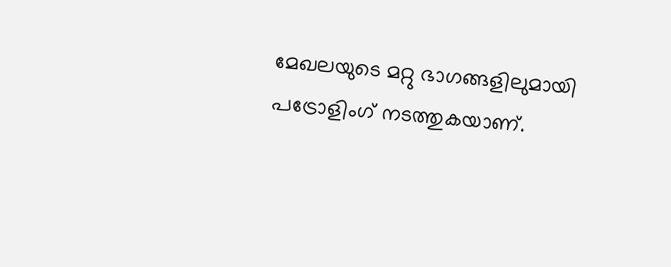മേഖലയുടെ മറ്റു ഭാഗങ്ങളിലുമായി പട്രോളിംഗ് നടത്തുകയാണ്.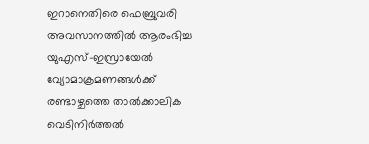ഇറാനെതിരെ ഫെബ്രുവരി അവസാനത്തിൽ ആരംഭിച്ച യുഎസ്-ഇസ്രായേൽ വ്യോമാക്രമണങ്ങൾക്ക് രണ്ടാഴ്ചത്തെ താൽക്കാലിക വെടിനിർത്തൽ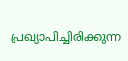പ്രഖ്യാപിച്ചിരിക്കുന്ന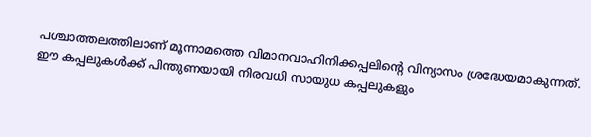പശ്ചാത്തലത്തിലാണ് മൂന്നാമത്തെ വിമാനവാഹിനിക്കപ്പലിന്റെ വിന്യാസം ശ്രദ്ധേയമാകുന്നത്. ഈ കപ്പലുകൾക്ക് പിന്തുണയായി നിരവധി സായുധ കപ്പലുകളും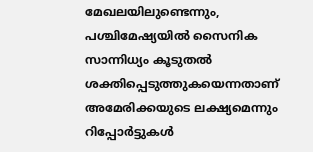മേഖലയിലുണ്ടെന്നും, പശ്ചിമേഷ്യയിൽ സൈനിക സാന്നിധ്യം കൂടുതൽ ശക്തിപ്പെടുത്തുകയെന്നതാണ് അമേരിക്കയുടെ ലക്ഷ്യമെന്നും റിപ്പോർട്ടുകൾ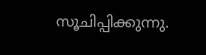സൂചിപ്പിക്കുന്നു.